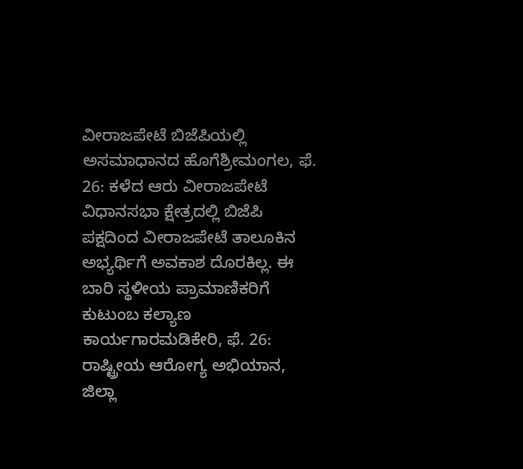ವೀರಾಜಪೇಟೆ ಬಿಜೆಪಿಯಲ್ಲಿ ಅಸಮಾಧಾನದ ಹೊಗೆಶ್ರೀಮಂಗಲ, ಫೆ. 26: ಕಳೆದ ಆರು ವೀರಾಜಪೇಟೆ ವಿಧಾನಸಭಾ ಕ್ಷೇತ್ರದಲ್ಲಿ ಬಿಜೆಪಿ ಪಕ್ಷದಿಂದ ವೀರಾಜಪೇಟೆ ತಾಲೂಕಿನ ಅಭ್ಯರ್ಥಿಗೆ ಅವಕಾಶ ದೊರಕಿಲ್ಲ. ಈ ಬಾರಿ ಸ್ಥಳೀಯ ಪ್ರಾಮಾಣಿಕರಿಗೆ
ಕುಟುಂಬ ಕಲ್ಯಾಣ ಕಾರ್ಯಗಾರಮಡಿಕೇರಿ, ಫೆ. 26: ರಾಷ್ಟ್ರೀಯ ಆರೋಗ್ಯ ಅಭಿಯಾನ, ಜಿಲ್ಲಾ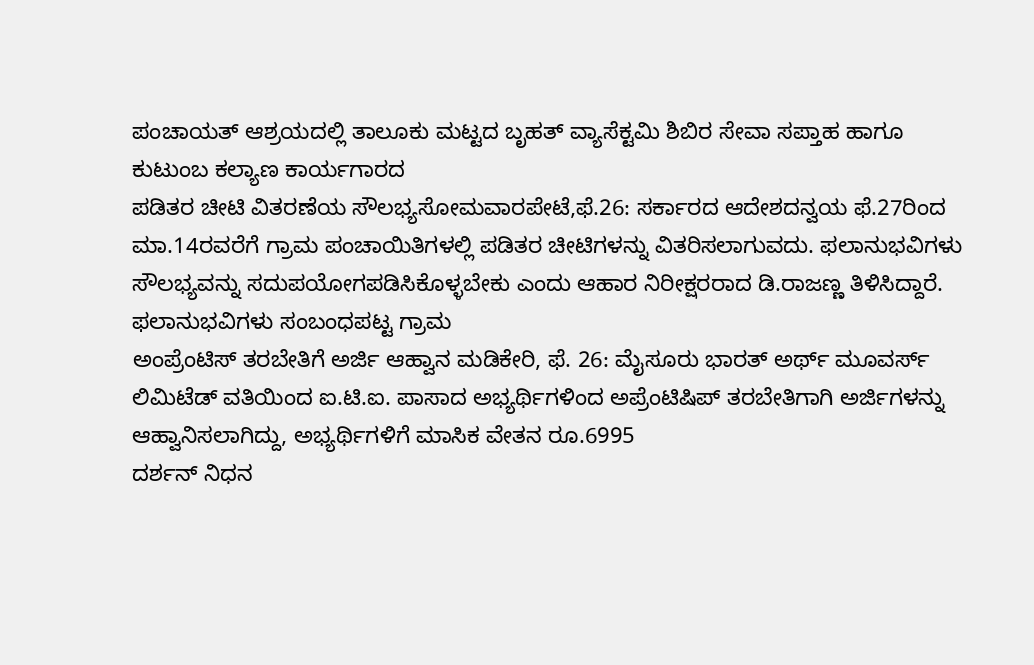ಪಂಚಾಯತ್ ಆಶ್ರಯದಲ್ಲಿ ತಾಲೂಕು ಮಟ್ಟದ ಬೃಹತ್ ವ್ಯಾಸೆಕ್ಟಮಿ ಶಿಬಿರ ಸೇವಾ ಸಪ್ತಾಹ ಹಾಗೂ ಕುಟುಂಬ ಕಲ್ಯಾಣ ಕಾರ್ಯಗಾರದ
ಪಡಿತರ ಚೀಟಿ ವಿತರಣೆಯ ಸೌಲಭ್ಯಸೋಮವಾರಪೇಟೆ,ಫೆ.26: ಸರ್ಕಾರದ ಆದೇಶದನ್ವಯ ಫೆ.27ರಿಂದ ಮಾ.14ರವರೆಗೆ ಗ್ರಾಮ ಪಂಚಾಯಿತಿಗಳಲ್ಲಿ ಪಡಿತರ ಚೀಟಿಗಳನ್ನು ವಿತರಿಸಲಾಗುವದು. ಫಲಾನುಭವಿಗಳು ಸೌಲಭ್ಯವನ್ನು ಸದುಪಯೋಗಪಡಿಸಿಕೊಳ್ಳಬೇಕು ಎಂದು ಆಹಾರ ನಿರೀಕ್ಷರರಾದ ಡಿ.ರಾಜಣ್ಣ ತಿಳಿಸಿದ್ದಾರೆ. ಫಲಾನುಭವಿಗಳು ಸಂಬಂಧಪಟ್ಟ ಗ್ರಾಮ
ಅಂಪ್ರೆಂಟಿಸ್ ತರಬೇತಿಗೆ ಅರ್ಜಿ ಆಹ್ವಾನ ಮಡಿಕೇರಿ, ಫೆ. 26: ಮೈಸೂರು ಭಾರತ್ ಅರ್ಥ್ ಮೂವರ್ಸ್ ಲಿಮಿಟೆಡ್ ವತಿಯಿಂದ ಐ.ಟಿ.ಐ. ಪಾಸಾದ ಅಭ್ಯರ್ಥಿಗಳಿಂದ ಅಪ್ರೆಂಟಿಷಿಪ್ ತರಬೇತಿಗಾಗಿ ಅರ್ಜಿಗಳನ್ನು ಆಹ್ವಾನಿಸಲಾಗಿದ್ದು, ಅಭ್ಯರ್ಥಿಗಳಿಗೆ ಮಾಸಿಕ ವೇತನ ರೂ.6995
ದರ್ಶನ್ ನಿಧನ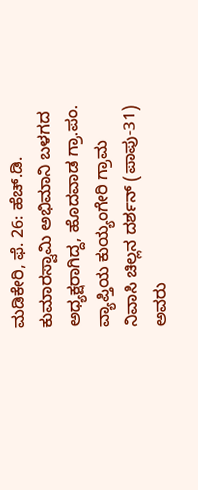ಮಡಿಕೇರಿ, ಫೆ. 26: ಹೆಚ್.ಡಿ. ಕುಮಾರಸ್ವಾಮಿ ಅಭಿಮಾನಿ ಬಳಗದ ಅಧ್ಯಕ್ಷರಾಗಿದ್ದ, ಹೊದವಾಡ ಗ್ರಾ.ಪಂ. ವ್ಯಾಪ್ತಿಯ ಕುಯ್ಯಂಗೇರಿ ಗ್ರಾಮ ನಿವಾಸಿ ಚಿಲ್ಲನ ದರ್ಶನ್ (ಪಾಪು-31) ಅವರು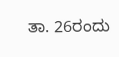ತಾ. 26ರಂದು